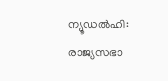ന്യൂഡല്‍ഹി: രാജ്യസഭാ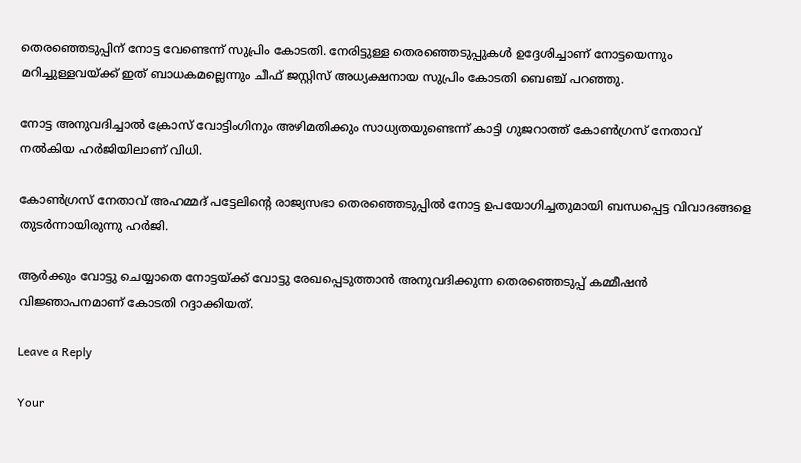തെരഞ്ഞെടുപ്പിന് നോട്ട വേണ്ടെന്ന് സുപ്രിം കോടതി. നേരിട്ടുള്ള തെരഞ്ഞെടുപ്പുകള്‍ ഉദ്ദേശിച്ചാണ് നോട്ടയെന്നും മറിച്ചുള്ളവയ്ക്ക് ഇത് ബാധകമല്ലെന്നും ചീഫ് ജസ്റ്റിസ് അധ്യക്ഷനായ സുപ്രിം കോടതി ബെഞ്ച് പറഞ്ഞു.

നോട്ട അനുവദിച്ചാല്‍ ക്രോസ് വോട്ടിംഗിനും അഴിമതിക്കും സാധ്യതയുണ്ടെന്ന് കാട്ടി ഗുജറാത്ത് കോണ്‍ഗ്രസ് നേതാവ് നല്‍കിയ ഹര്‍ജിയിലാണ് വിധി.

കോണ്‍ഗ്രസ് നേതാവ് അഹമ്മദ് പട്ടേലിന്റെ രാജ്യസഭാ തെരഞ്ഞെടുപ്പില്‍ നോട്ട ഉപയോഗിച്ചതുമായി ബന്ധപ്പെട്ട വിവാദങ്ങളെ തുടര്‍ന്നായിരുന്നു ഹര്‍ജി.

ആര്‍ക്കും വോട്ടു ചെയ്യാതെ നോട്ടയ്ക്ക് വോട്ടു രേഖപ്പെടുത്താന്‍ അനുവദിക്കുന്ന തെരഞ്ഞെടുപ്പ് കമ്മീഷന്‍ വിജ്ഞാപനമാണ് കോടതി റദ്ദാക്കിയത്.

Leave a Reply

Your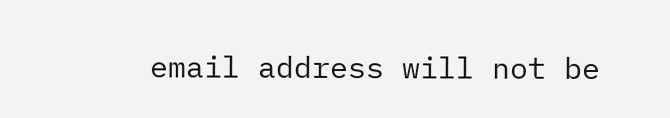email address will not be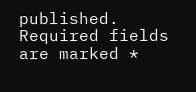published. Required fields are marked *